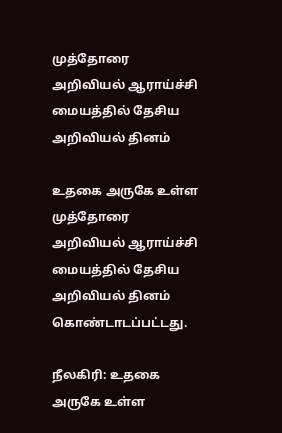முத்தோரை அறிவியல் ஆராய்ச்சி மையத்தில் தேசிய அறிவியல் தினம்

உதகை அருகே உள்ள முத்தோரை அறிவியல் ஆராய்ச்சி மையத்தில் தேசிய அறிவியல் தினம் கொண்டாடப்பட்டது.

நீலகிரி: உதகை அருகே உள்ள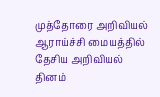முத்தோரை அறிவியல் ஆராய்ச்சி மையத்தில் தேசிய அறிவியல் தினம்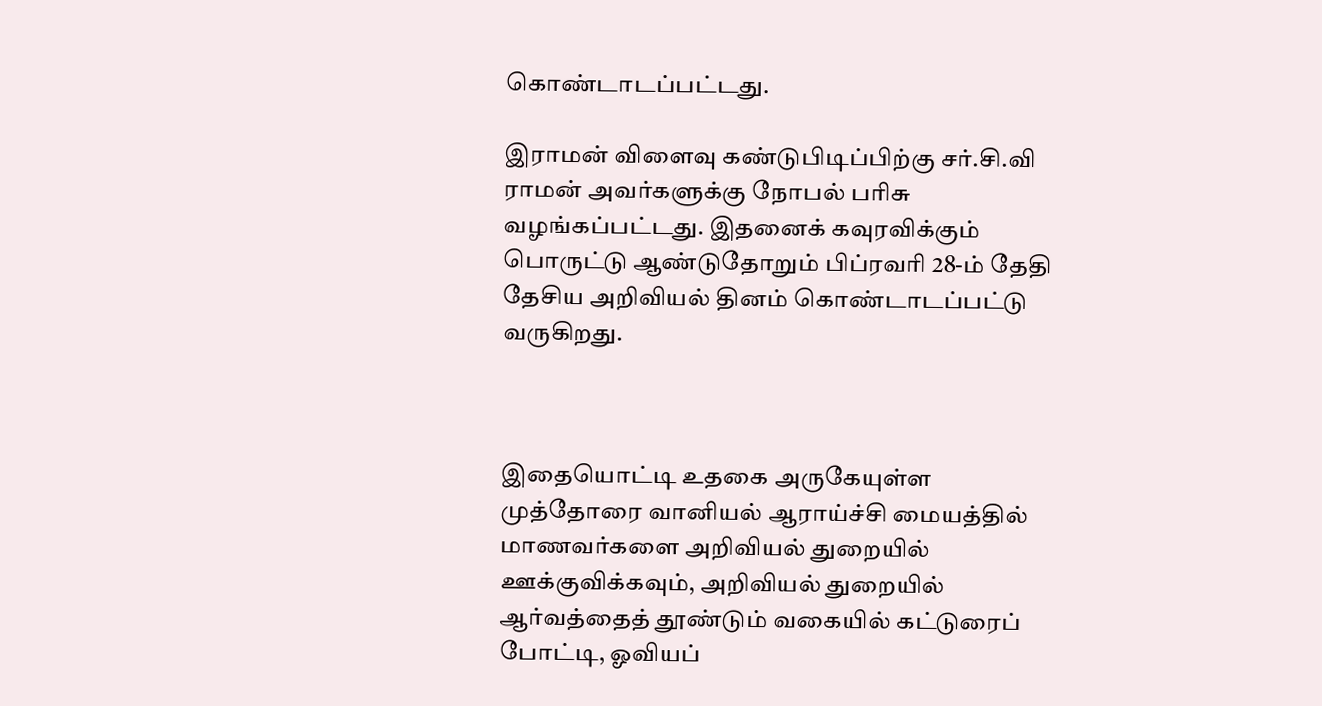கொண்டாடப்பட்டது.

இராமன் விளைவு கண்டுபிடிப்பிற்கு சர்.சி.வி ராமன் அவர்களுக்கு நோபல் பரிசு வழங்கப்பட்டது. இதனைக் கவுரவிக்கும் பொருட்டு ஆண்டுதோறும் பிப்ரவரி 28-ம் தேதி தேசிய அறிவியல் தினம் கொண்டாடப்பட்டு வருகிறது.



இதையொட்டி உதகை அருகேயுள்ள முத்தோரை வானியல் ஆராய்ச்சி மையத்தில் மாணவர்களை அறிவியல் துறையில் ஊக்குவிக்கவும், அறிவியல் துறையில் ஆர்வத்தைத் தூண்டும் வகையில் கட்டுரைப் போட்டி, ஓவியப்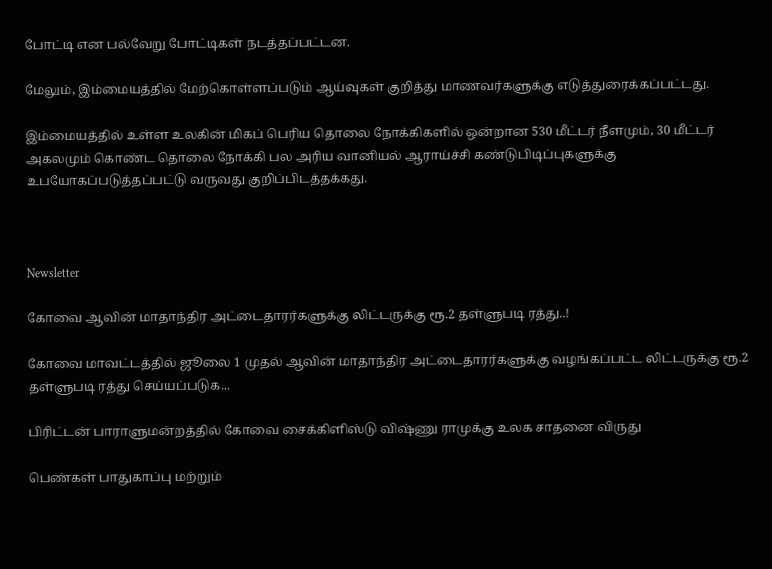போட்டி என பல்வேறு போட்டிகள் நடத்தப்பட்டன.

மேலும், இம்மையத்தில் மேற்கொள்ளப்படும் ஆய்வுகள் குறித்து மாணவர்களுக்கு எடுத்துரைக்கப்பட்டது.

இம்மையத்தில் உள்ள உலகின் மிகப் பெரிய தொலை நோக்கிகளில் ஒன்றான 530 மீட்டர் நீளமும், 30 மீட்டர் அகலமும் கொண்ட தொலை நோக்கி பல அரிய வானியல் ஆராய்ச்சி கண்டுபிடிப்புகளுக்கு உபயோகப்படுத்தப்பட்டு வருவது குறிப்பிடத்தக்கது.



Newsletter

கோவை ஆவின் மாதாந்திர அட்டைதாரர்களுக்கு லிட்டருக்கு ரூ.2 தள்ளுபடி ரத்து..!

கோவை மாவட்டத்தில் ஜூலை 1 முதல் ஆவின் மாதாந்திர அட்டைதாரர்களுக்கு வழங்கப்பட்ட லிட்டருக்கு ரூ.2 தள்ளுபடி ரத்து செய்யப்படுக...

பிரிட்டன் பாராளுமன்றத்தில் கோவை சைக்கிளிஸ்டு விஷ்ணு ராமுக்கு உலக சாதனை விருது

பெண்கள் பாதுகாப்பு மற்றும்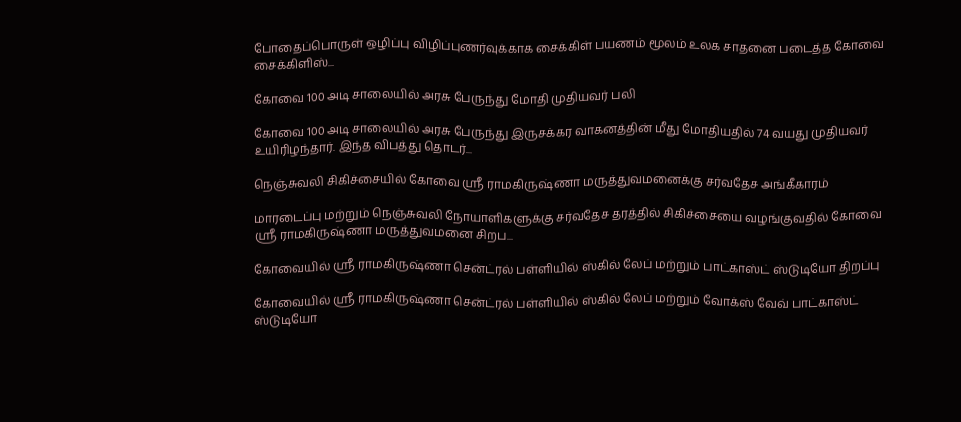போதைப்பொருள் ஒழிப்பு விழிப்புணர்வுக்காக சைக்கிள் பயணம் மூலம் உலக சாதனை படைத்த கோவை சைக்கிளிஸ்...

கோவை 100 அடி சாலையில் அரசு பேருந்து மோதி முதியவர் பலி

கோவை 100 அடி சாலையில் அரசு பேருந்து இருசக்கர வாகனத்தின் மீது மோதியதில் 74 வயது முதியவர் உயிரிழந்தார். இந்த விபத்து தொடர்...

நெஞ்சுவலி சிகிச்சையில் கோவை ஸ்ரீ ராமகிருஷ்ணா மருத்துவமனைக்கு சர்வதேச அங்கீகாரம்

மாரடைப்பு மற்றும் நெஞ்சுவலி நோயாளிகளுக்கு சர்வதேச தரத்தில் சிகிச்சையை வழங்குவதில் கோவை ஸ்ரீ ராமகிருஷ்ணா மருத்துவமனை சிறப...

கோவையில் ஸ்ரீ ராமகிருஷ்ணா சென்ட்ரல் பள்ளியில் ஸ்கில் லேப் மற்றும் பாட்காஸ்ட் ஸ்டுடியோ திறப்பு

கோவையில் ஸ்ரீ ராமகிருஷ்ணா சென்ட்ரல் பள்ளியில் ஸ்கில் லேப் மற்றும் வோக்ஸ் வேவ் பாட்காஸ்ட் ஸ்டுடியோ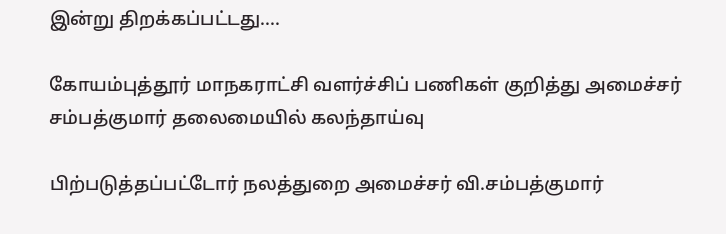இன்று திறக்கப்பட்டது....

கோயம்புத்தூர் மாநகராட்சி வளர்ச்சிப் பணிகள் குறித்து அமைச்சர் சம்பத்குமார் தலைமையில் கலந்தாய்வு

பிற்படுத்தப்பட்டோர் நலத்துறை அமைச்சர் வி.சம்பத்குமார்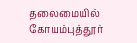தலைமையில் கோயம்புத்தூர்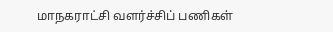மாநகராட்சி வளர்ச்சிப் பணிகள்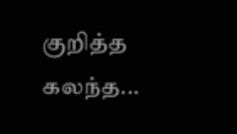குறித்த கலந்த...